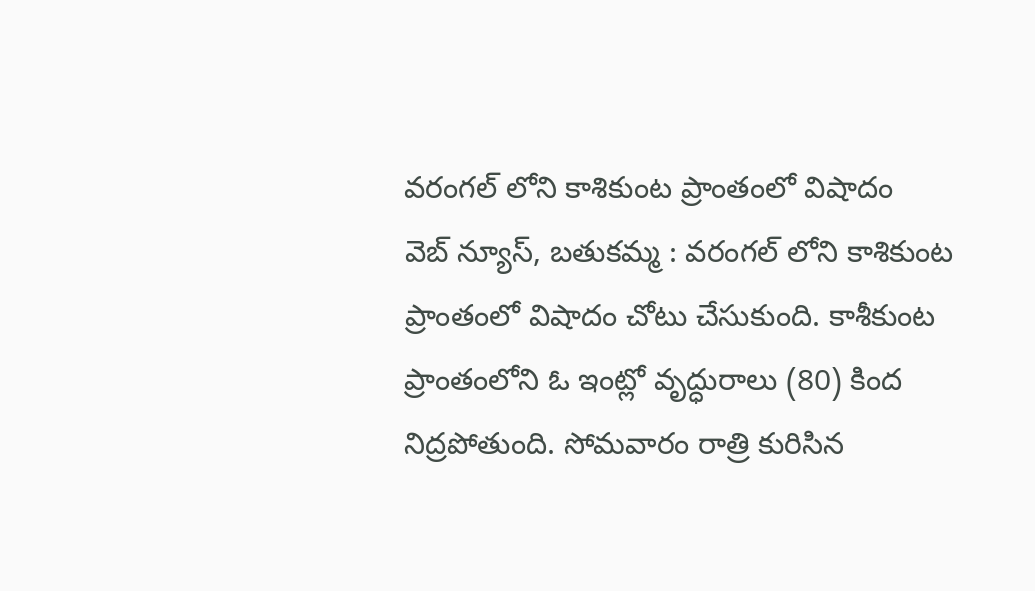వరంగల్ లోని కాశికుంట ప్రాంతంలో విషాదం
వెబ్ న్యూస్, బతుకమ్మ : వరంగల్ లోని కాశికుంట ప్రాంతంలో విషాదం చోటు చేసుకుంది. కాశీకుంట ప్రాంతంలోని ఓ ఇంట్లో వృద్ధురాలు (80) కింద నిద్రపోతుంది. సోమవారం రాత్రి కురిసిన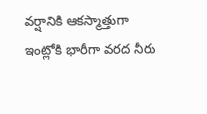వర్షానికి ఆకస్మాత్తుగా ఇంట్లోకి భారీగా వరద నీరు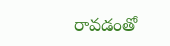రావడంతో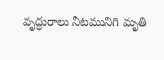వృద్ధురాలు నీటమునిగి మృతి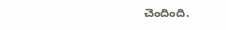చెందింది.